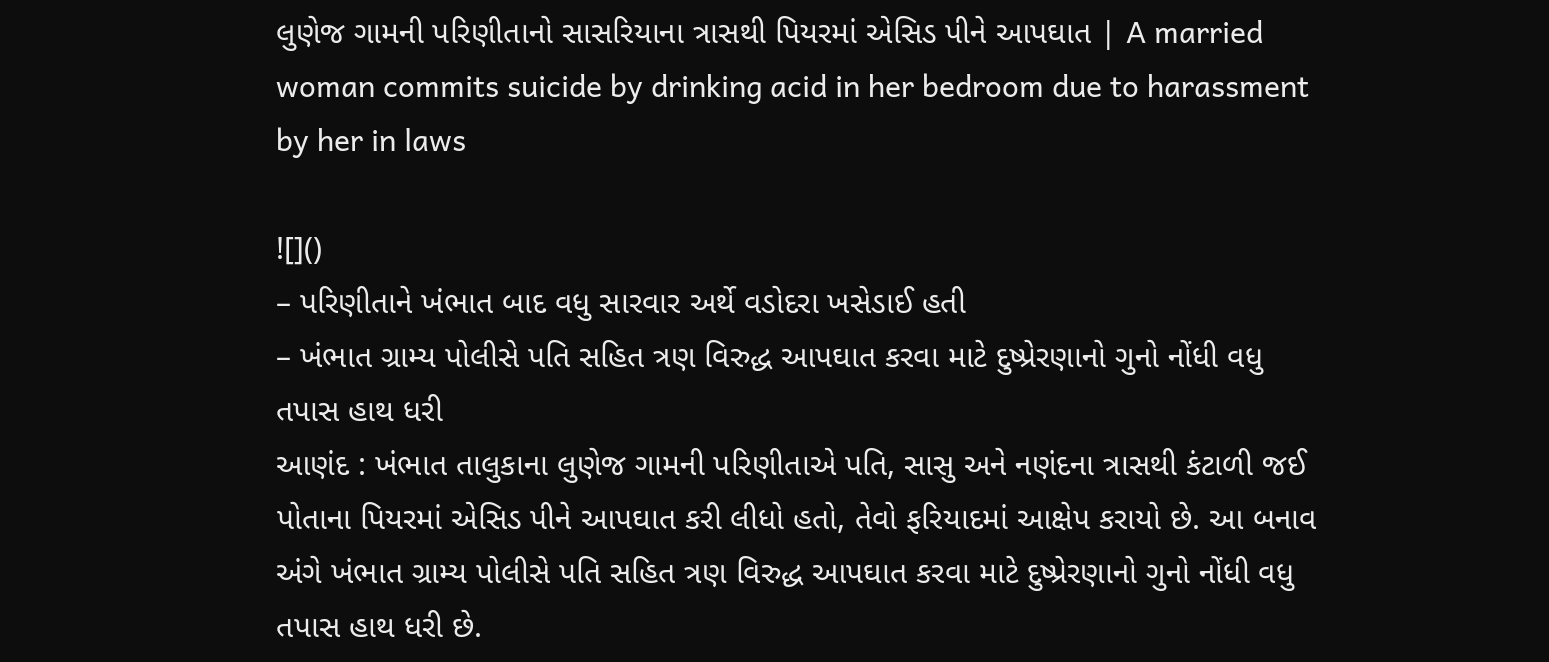લુણેજ ગામની પરિણીતાનો સાસરિયાના ત્રાસથી પિયરમાં એસિડ પીને આપઘાત | A married woman commits suicide by drinking acid in her bedroom due to harassment by her in laws

![]()
– પરિણીતાને ખંભાત બાદ વધુ સારવાર અર્થે વડોદરા ખસેડાઈ હતી
– ખંભાત ગ્રામ્ય પોલીસે પતિ સહિત ત્રણ વિરુદ્ધ આપઘાત કરવા માટે દુષ્પ્રેરણાનો ગુનો નોંધી વધુ તપાસ હાથ ધરી
આણંદ : ખંભાત તાલુકાના લુણેજ ગામની પરિણીતાએ પતિ, સાસુ અને નણંદના ત્રાસથી કંટાળી જઈ પોતાના પિયરમાં એસિડ પીને આપઘાત કરી લીધો હતો, તેવો ફરિયાદમાં આક્ષેપ કરાયો છે. આ બનાવ અંગે ખંભાત ગ્રામ્ય પોલીસે પતિ સહિત ત્રણ વિરુદ્ધ આપઘાત કરવા માટે દુષ્પ્રેરણાનો ગુનો નોંધી વધુ તપાસ હાથ ધરી છે.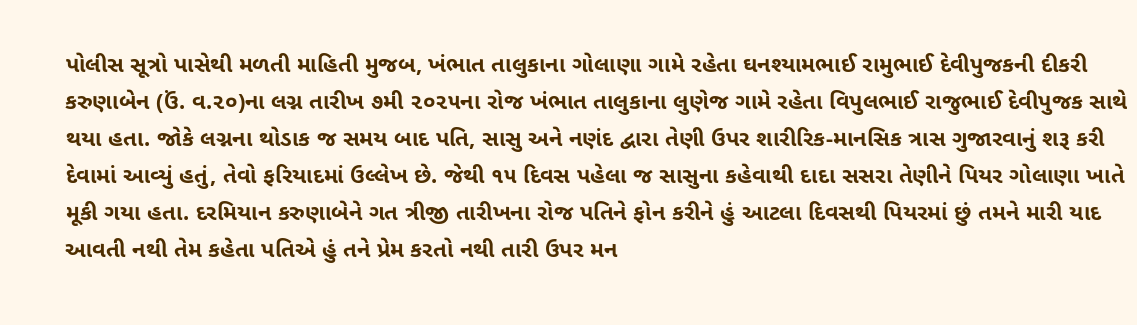પોલીસ સૂત્રો પાસેથી મળતી માહિતી મુજબ, ખંભાત તાલુકાના ગોલાણા ગામે રહેતા ઘનશ્યામભાઈ રામુભાઈ દેવીપુજકની દીકરી કરુણાબેન (ઉં. વ.૨૦)ના લગ્ન તારીખ ૭મી ૨૦૨૫ના રોજ ખંભાત તાલુકાના લુણેજ ગામે રહેતા વિપુલભાઈ રાજુભાઈ દેવીપુજક સાથે થયા હતા. જોકે લગ્નના થોડાક જ સમય બાદ પતિ, સાસુ અને નણંદ દ્વારા તેણી ઉપર શારીરિક-માનસિક ત્રાસ ગુજારવાનું શરૂ કરી દેવામાં આવ્યું હતું, તેવો ફરિયાદમાં ઉલ્લેખ છે. જેથી ૧૫ દિવસ પહેલા જ સાસુના કહેવાથી દાદા સસરા તેણીને પિયર ગોલાણા ખાતે મૂકી ગયા હતા. દરમિયાન કરુણાબેને ગત ત્રીજી તારીખના રોજ પતિને ફોન કરીને હું આટલા દિવસથી પિયરમાં છું તમને મારી યાદ આવતી નથી તેમ કહેતા પતિએ હું તને પ્રેમ કરતો નથી તારી ઉપર મન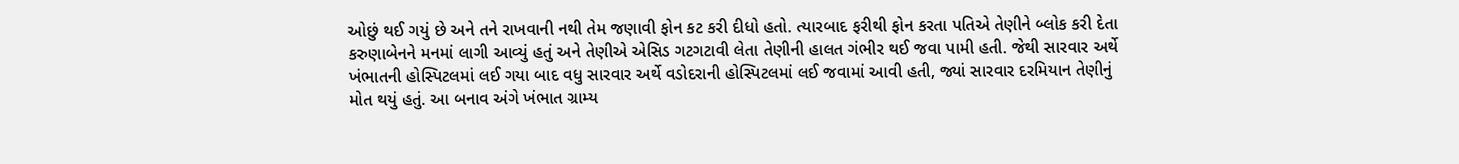ઓછું થઈ ગયું છે અને તને રાખવાની નથી તેમ જણાવી ફોન કટ કરી દીધો હતો. ત્યારબાદ ફરીથી ફોન કરતા પતિએ તેણીને બ્લોક કરી દેતા કરુણાબેનને મનમાં લાગી આવ્યું હતું અને તેણીએ એસિડ ગટગટાવી લેતા તેણીની હાલત ગંભીર થઈ જવા પામી હતી. જેથી સારવાર અર્થે ખંભાતની હોસ્પિટલમાં લઈ ગયા બાદ વધુ સારવાર અર્થે વડોદરાની હોસ્પિટલમાં લઈ જવામાં આવી હતી, જ્યાં સારવાર દરમિયાન તેણીનું મોત થયું હતું. આ બનાવ અંગે ખંભાત ગ્રામ્ય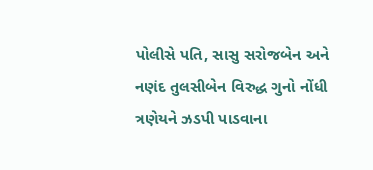પોલીસે પતિ, સાસુ સરોજબેન અને નણંદ તુલસીબેન વિરુદ્ધ ગુનો નોંધી ત્રણેયને ઝડપી પાડવાના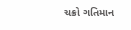ચક્રો ગતિમાન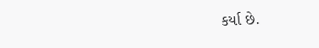કર્યા છે.